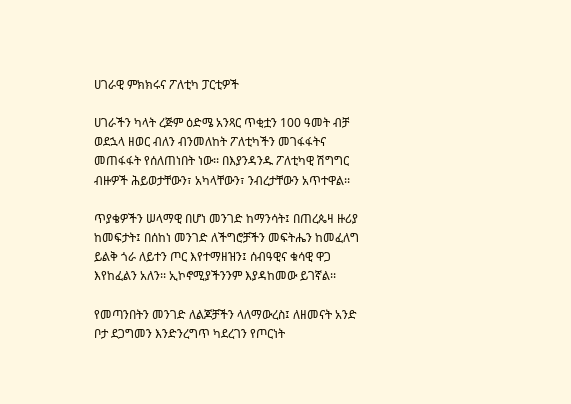ሀገራዊ ምክክሩና ፖለቲካ ፓርቲዎች

ሀገራችን ካላት ረጅም ዕድሜ አንጻር ጥቂቷን 100 ዓመት ብቻ ወደኋላ ዘወር ብለን ብንመለከት ፖለቲካችን መገፋፋትና መጠፋፋት የሰለጠነበት ነው፡፡ በእያንዳንዱ ፖለቲካዊ ሽግግር ብዙዎች ሕይወታቸውን፣ አካላቸውን፣ ንብረታቸውን አጥተዋል፡፡

ጥያቄዎችን ሠላማዊ በሆነ መንገድ ከማንሳት፤ በጠረጴዛ ዙሪያ ከመፍታት፤ በሰከነ መንገድ ለችግሮቻችን መፍትሔን ከመፈለግ ይልቅ ጎራ ለይተን ጦር እየተማዘዝን፤ ሰብዓዊና ቁሳዊ ዋጋ እየከፈልን አለን፡፡ ኢኮኖሚያችንንም እያዳከመው ይገኛል፡፡

የመጣንበትን መንገድ ለልጆቻችን ላለማውረስ፤ ለዘመናት አንድ ቦታ ደጋግመን እንድንረግጥ ካደረገን የጦርነት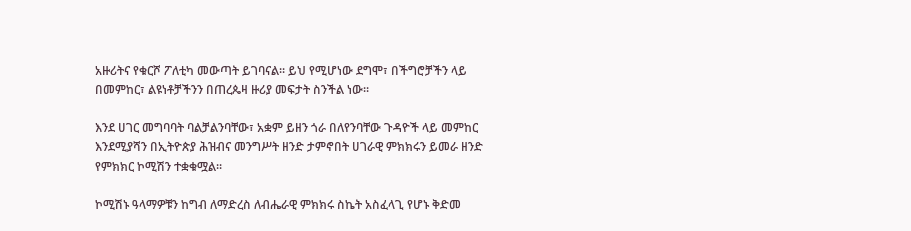አዙሪትና የቁርሾ ፖለቲካ መውጣት ይገባናል፡፡ ይህ የሚሆነው ደግሞ፣ በችግሮቻችን ላይ በመምከር፣ ልዩነቶቻችንን በጠረጴዛ ዙሪያ መፍታት ስንችል ነው፡፡

እንደ ሀገር መግባባት ባልቻልንባቸው፣ አቋም ይዘን ጎራ በለየንባቸው ጉዳዮች ላይ መምከር እንደሚያሻን በኢትዮጵያ ሕዝብና መንግሥት ዘንድ ታምኖበት ሀገራዊ ምክክሩን ይመራ ዘንድ የምክክር ኮሚሽን ተቋቁሟል፡፡

ኮሚሽኑ ዓላማዎቹን ከግብ ለማድረስ ለብሔራዊ ምክክሩ ስኬት አስፈላጊ የሆኑ ቅድመ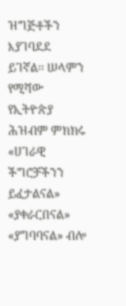ዝግጅቶችን እያገባደደ ይገኛል፡፡ ሠላምን የሚሻው የኢትዮጵያ ሕዝብም ምክክሩ «ሀገራዊ ችግሮቻችንን ይፈታልናል» «ያቀራርበናል» «ያግባባናል» ብሎ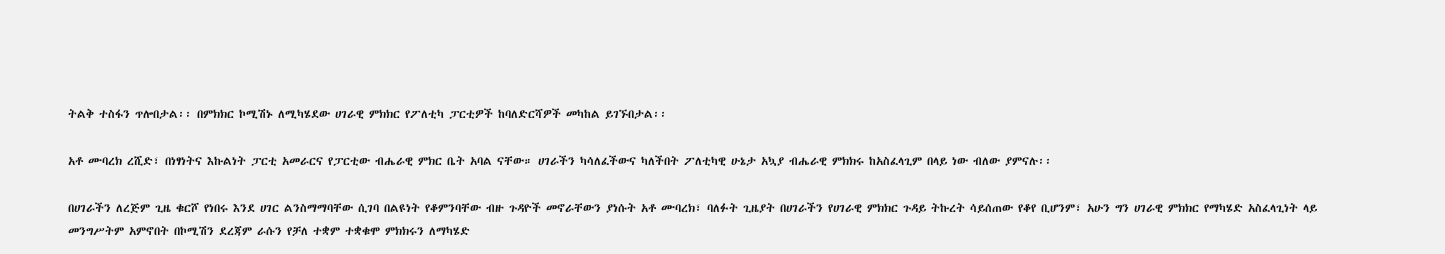ትልቅ ተስፋን ጥሎበታል፡፡ በምክክር ኮሚሽኑ ለሚካሄደው ሀገራዊ ምክክር የፖለቲካ ፓርቲዎች ከባለድርሻዎች መካከል ይገኙበታል፡፡

አቶ ሙባረክ ረሺድ፣ በነፃነትና እኩልነት ፓርቲ አመራርና የፓርቲው ብሔራዊ ምክር ቤት አባል ናቸው። ሀገራችን ካሳለፈችውና ካለችበት ፖለቲካዊ ሁኔታ አኳያ ብሔራዊ ምክክሩ ከአስፈላጊም በላይ ነው ብለው ያምናሉ፡፡

በሀገራችን ለረጅም ጊዜ ቁርሾ የነበሩ እንደ ሀገር ልንስማማባቸው ሲገባ በልዩነት የቆምንባቸው ብዙ ጉዳዮች መኖራቸውን ያነሱት አቶ ሙባረክ፣ ባለፉት ጊዜያት በሀገራችን የሀገራዊ ምክክር ጉዳይ ትኩረት ሳይሰጠው የቆየ ቢሆንም፣ አሁን ግን ሀገራዊ ምክክር የማካሄድ አስፈላጊነት ላይ መንግሥትም አምኖበት በኮሚሽን ደረጃም ራሱን የቻለ ተቋም ተቋቁሞ ምክክሩን ለማካሄድ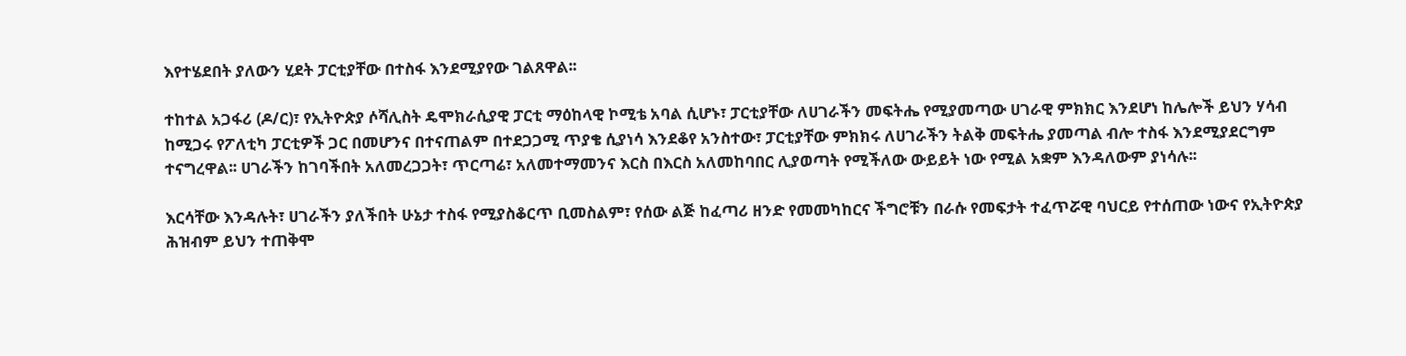እየተሄደበት ያለውን ሂደት ፓርቲያቸው በተስፋ እንደሚያየው ገልጸዋል፡፡

ተከተል አጋፋሪ (ዶ/ር)፣ የኢትዮጵያ ሶሻሊስት ዴሞክራሲያዊ ፓርቲ ማዕከላዊ ኮሚቴ አባል ሲሆኑ፣ ፓርቲያቸው ለሀገራችን መፍትሔ የሚያመጣው ሀገራዊ ምክክር እንደሆነ ከሌሎች ይህን ሃሳብ ከሚጋሩ የፖለቲካ ፓርቲዎች ጋር በመሆንና በተናጠልም በተደጋጋሚ ጥያቄ ሲያነሳ እንደቆየ አንስተው፣ ፓርቲያቸው ምክክሩ ለሀገራችን ትልቅ መፍትሔ ያመጣል ብሎ ተስፋ እንደሚያደርግም ተናግረዋል፡፡ ሀገራችን ከገባችበት አለመረጋጋት፣ ጥርጣሬ፣ አለመተማመንና እርስ በእርስ አለመከባበር ሊያወጣት የሚችለው ውይይት ነው የሚል አቋም እንዳለውም ያነሳሉ፡፡

እርሳቸው እንዳሉት፣ ሀገራችን ያለችበት ሁኔታ ተስፋ የሚያስቆርጥ ቢመስልም፣ የሰው ልጅ ከፈጣሪ ዘንድ የመመካከርና ችግሮቹን በራሱ የመፍታት ተፈጥሯዊ ባህርይ የተሰጠው ነውና የኢትዮጵያ ሕዝብም ይህን ተጠቅሞ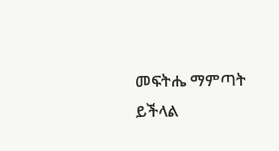መፍትሔ ማምጣት ይችላል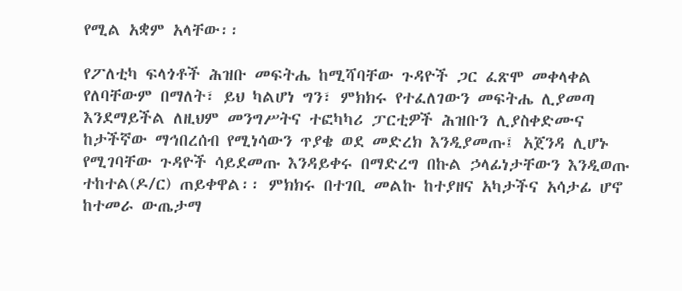የሚል አቋም አላቸው፡፡

የፖለቲካ ፍላጎቶች ሕዝቡ መፍትሔ ከሚሻባቸው ጉዳዮች ጋር ፈጽሞ መቀላቀል የለባቸውም በማለት፣ ይህ ካልሆነ ግን፣ ምክክሩ የተፈለገውን መፍትሔ ሊያመጣ እንደማይችል ለዚህም መንግሥትና ተፎካካሪ ፓርቲዎች ሕዝቡን ሊያስቀድሙና ከታችኛው ማኅበረሰብ የሚነሳውን ጥያቄ ወደ መድረክ እንዲያመጡ፤ አጀንዳ ሊሆኑ የሚገባቸው ጉዳዮች ሳይደመጡ እንዳይቀሩ በማድረግ በኩል ኃላፊነታቸውን እንዲወጡ ተከተል(ዶ/ር) ጠይቀዋል፡፡ ምክክሩ በተገቢ መልኩ ከተያዘና አካታችና አሳታፊ ሆኖ ከተመራ ውጤታማ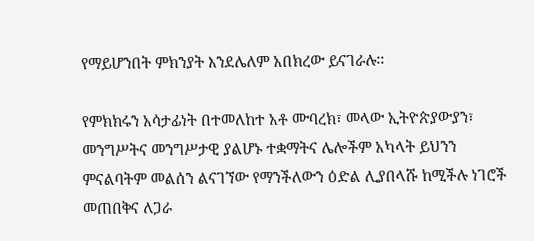የማይሆንበት ምክንያት እንደሌለም አበክረው ይናገራሉ፡፡

የምክክሩን አሳታፊነት በተመለከተ አቶ ሙባረክ፣ መላው ኢትዮጵያውያን፣ መንግሥትና መንግሥታዊ ያልሆኑ ተቋማትና ሌሎችም አካላት ይህንን ምናልባትም መልሰን ልናገኘው የማንችለውን ዕድል ሊያበላሹ ከሚችሉ ነገሮች መጠበቅና ለጋራ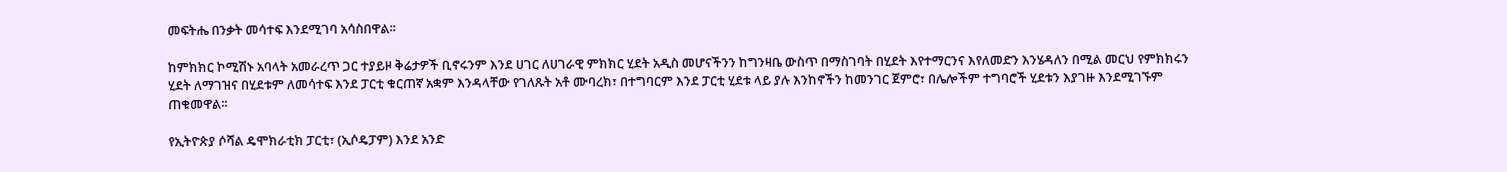መፍትሔ በንቃት መሳተፍ እንደሚገባ አሳስበዋል፡፡

ከምክክር ኮሚሽኑ አባላት አመራረጥ ጋር ተያይዞ ቅሬታዎች ቢኖሩንም እንደ ሀገር ለሀገራዊ ምክክር ሂደት አዲስ መሆናችንን ከግንዛቤ ውስጥ በማስገባት በሂደት እየተማርንና እየለመድን እንሄዳለን በሚል መርህ የምክክሩን ሂደት ለማገዝና በሂደቱም ለመሳተፍ እንደ ፓርቲ ቁርጠኛ አቋም እንዳላቸው የገለጹት አቶ ሙባረክ፣ በተግባርም እንደ ፓርቲ ሂደቱ ላይ ያሉ እንከኖችን ከመንገር ጀምሮ፣ በሌሎችም ተግባሮች ሂደቱን እያገዙ እንደሚገኙም ጠቁመዋል፡፡

የኢትዮጵያ ሶሻል ዴሞክራቲክ ፓርቲ፣ (ኢሶዴፓም) እንደ አንድ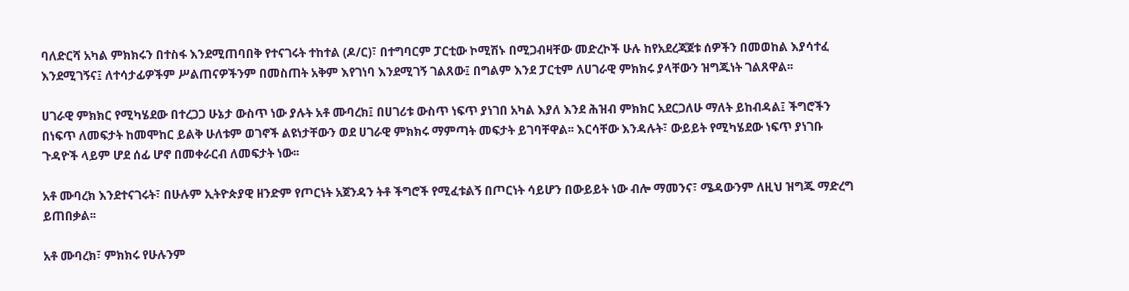ባለድርሻ አካል ምክክሩን በተስፋ እንደሚጠባበቅ የተናገሩት ተከተል (ዶ/ር)፣ በተግባርም ፓርቲው ኮሚሽኑ በሚጋብዛቸው መድረኮች ሁሉ ከየአደረጃጀቱ ሰዎችን በመወከል እያሳተፈ እንደሚገኝና፤ ለተሳታፊዎችም ሥልጠናዎችንም በመስጠት አቅም እየገነባ እንደሚገኝ ገልጸው፤ በግልም እንደ ፓርቲም ለሀገራዊ ምክክሩ ያላቸውን ዝግጁነት ገልጸዋል፡፡

ሀገራዊ ምክክር የሚካሄደው በተረጋጋ ሁኔታ ውስጥ ነው ያሉት አቶ ሙባረክ፤ በሀገሪቱ ውስጥ ነፍጥ ያነገበ አካል እያለ እንደ ሕዝብ ምክክር አደርጋለሁ ማለት ይከብዳል፤ ችግሮችን በነፍጥ ለመፍታት ከመሞከር ይልቅ ሁለቱም ወገኖች ልዩነታቸውን ወደ ሀገራዊ ምክክሩ ማምጣት መፍታት ይገባቸዋል፡፡ እርሳቸው እንዳሉት፣ ውይይት የሚካሄደው ነፍጥ ያነገቡ ጉዳዮች ላይም ሆደ ሰፊ ሆኖ በመቀራርብ ለመፍታት ነው፡፡

አቶ ሙባረክ እንደተናገሩት፣ በሁሉም ኢትዮጵያዊ ዘንድም የጦርነት አጀንዳን ትቶ ችግሮች የሚፈቱልኝ በጦርነት ሳይሆን በውይይት ነው ብሎ ማመንና፣ ሜዳውንም ለዚህ ዝግጁ ማድረግ ይጠበቃል፡፡

አቶ ሙባረክ፣ ምክክሩ የሁሉንም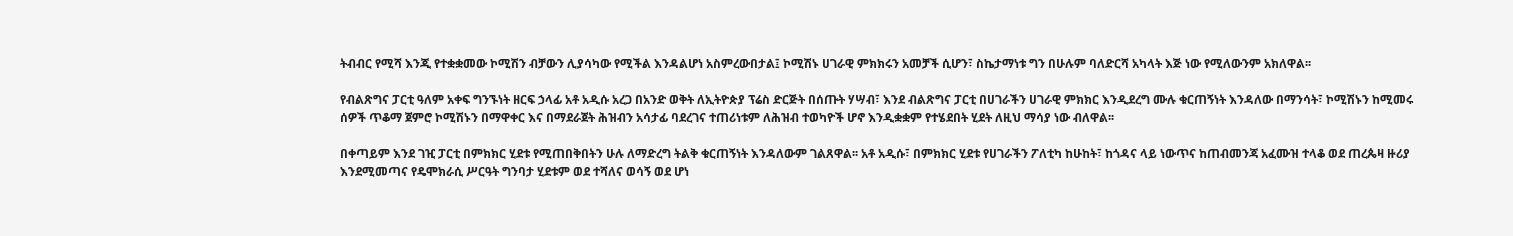ትብብር የሚሻ እንጂ የተቋቋመው ኮሚሽን ብቻውን ሊያሳካው የሚችል እንዳልሆነ አስምረውበታል፤ ኮሚሽኑ ሀገራዊ ምክክሩን አመቻች ሲሆን፣ ስኬታማነቱ ግን በሁሉም ባለድርሻ አካላት እጅ ነው የሚለውንም አክለዋል፡፡

የብልጽግና ፓርቲ ዓለም አቀፍ ግንኙነት ዘርፍ ኃላፊ አቶ አዲሱ አረጋ በአንድ ወቅት ለኢትዮጵያ ፕሬስ ድርጅት በሰጡት ሃሣብ፣ እንደ ብልጽግና ፓርቲ በሀገራችን ሀገራዊ ምክክር እንዲደረግ ሙሉ ቁርጠኝነት እንዳለው በማንሳት፣ ኮሚሽኑን ከሚመሩ ሰዎች ጥቆማ ጀምሮ ኮሚሽኑን በማዋቀር እና በማደራጀት ሕዝብን አሳታፊ ባደረገና ተጠሪነቱም ለሕዝብ ተወካዮች ሆኖ እንዲቋቋም የተሄደበት ሂደት ለዚህ ማሳያ ነው ብለዋል፡፡

በቀጣይም እንደ ገዢ ፓርቲ በምክክር ሂደቱ የሚጠበቅበትን ሁሉ ለማድረግ ትልቅ ቁርጠኝነት እንዳለውም ገልጸዋል፡፡ አቶ አዲሱ፣ በምክክር ሂደቱ የሀገራችን ፖለቲካ ከሁከት፣ ከጎዳና ላይ ነውጥና ከጠብመንጃ አፈሙዝ ተላቆ ወደ ጠረጴዛ ዙሪያ እንደሚመጣና የዴሞክራሲ ሥርዓት ግንባታ ሂደቱም ወደ ተሻለና ወሳኝ ወደ ሆነ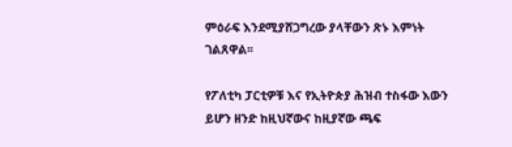ምዕራፍ እንደሚያሸጋግረው ያላቸውን ጽኑ እምነት ገልጸዋል፡፡

የፖለቲካ ፓርቲዎቹ እና የኢትዮጵያ ሕዝብ ተስፋው እውን ይሆን ዘንድ ከዚህኛውና ከዚያኛው ጫፍ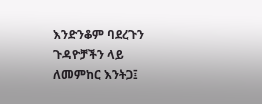እንድንቆም ባደረጉን ጉዳዮቻችን ላይ ለመምከር እንትጋ፤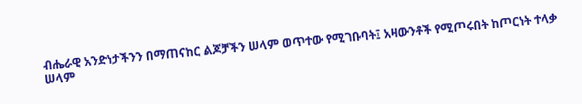ብሔራዊ አንድነታችንን በማጠናከር ልጆቻችን ሠላም ወጥተው የሚገቡባት፤ አዛውንቶች የሚጦሩበት ከጦርነት ተላቃ ሠላም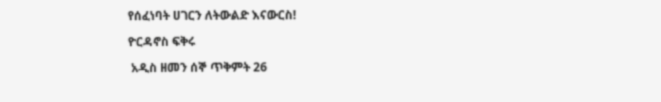የሰፈነባት ሀገርን ለትውልድ እናውርስ!

ዮርዳኖስ ፍቅሩ

 አዲስ ዘመን ሰኞ ጥቅምት 26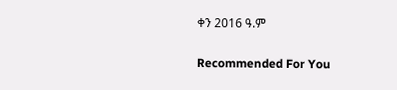ቀን 2016 ዓ.ም

Recommended For You